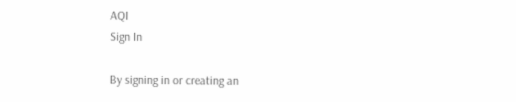AQI
Sign In

By signing in or creating an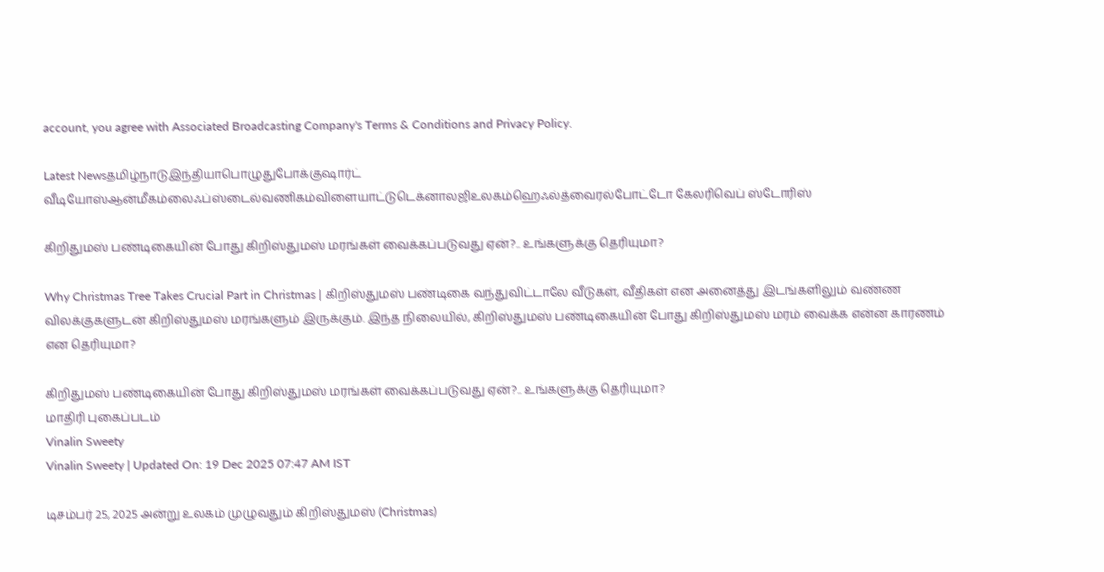account, you agree with Associated Broadcasting Company's Terms & Conditions and Privacy Policy.

Latest Newsதமிழ்நாடுஇந்தியாபொழுதுபோக்குஷார்ட் வீடியோஸ்ஆன்மீகம்லைஃப்ஸ்டைல்வணிகம்விளையாட்டுடெக்னாலஜிஉலகம்ஹெஃல்த்வைரல்போட்டோ கேலரிவெப் ஸ்டோரிஸ்

கிறிதுமஸ் பண்டிகையின் போது கிறிஸ்துமஸ் மரங்கள் வைக்கப்படுவது ஏன்?.. உங்களுக்கு தெரியுமா?

Why Christmas Tree Takes Crucial Part in Christmas | கிறிஸ்துமஸ் பண்டிகை வந்துவிட்டாலே வீடுகள், வீதிகள் என அனைத்து இடங்களிலும் வண்ண விலக்குகளுடன் கிறிஸ்துமஸ் மரங்களும் இருக்கும். இந்த நிலையில், கிறிஸ்துமஸ் பண்டிகையின் போது கிறிஸ்துமஸ் மரம் வைக்க என்ன காரணம் என தெரியுமா?

கிறிதுமஸ் பண்டிகையின் போது கிறிஸ்துமஸ் மரங்கள் வைக்கப்படுவது ஏன்?.. உங்களுக்கு தெரியுமா?
மாதிரி புகைப்படம்
Vinalin Sweety
Vinalin Sweety | Updated On: 19 Dec 2025 07:47 AM IST

டிசம்பர் 25, 2025 அன்று உலகம் முழுவதும் கிறிஸ்துமஸ் (Christmas)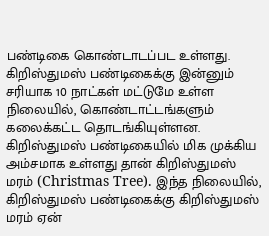பண்டிகை கொண்டாடப்பட உள்ளது. கிறிஸ்துமஸ் பண்டிகைக்கு இன்னும் சரியாக 10 நாட்கள் மட்டுமே உள்ள நிலையில், கொண்டாட்டங்களும் கலைக்கட்ட தொடங்கியுள்ளன. கிறிஸ்துமஸ் பண்டிகையில் மிக முக்கிய அம்சமாக உள்ளது தான் கிறிஸ்துமஸ் மரம் (Christmas Tree). இந்த நிலையில், கிறிஸ்துமஸ் பண்டிகைக்கு கிறிஸ்துமஸ் மரம் ஏன்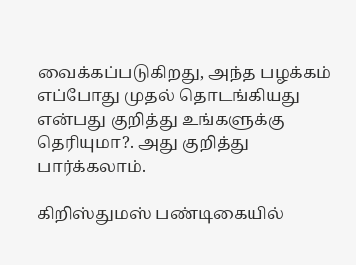வைக்கப்படுகிறது, அந்த பழக்கம் எப்போது முதல் தொடங்கியது என்பது குறித்து உங்களுக்கு தெரியுமா?. அது குறித்து பார்க்கலாம்.

கிறிஸ்துமஸ் பண்டிகையில்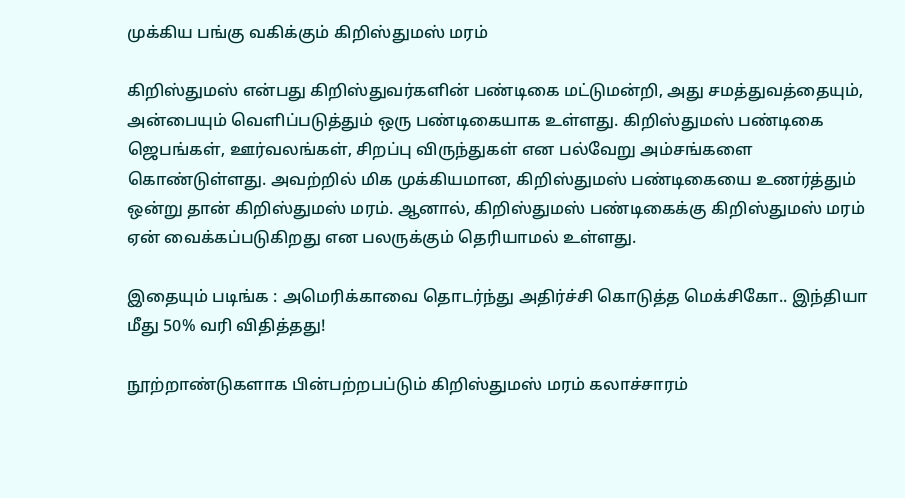முக்கிய பங்கு வகிக்கும் கிறிஸ்துமஸ் மரம்

கிறிஸ்துமஸ் என்பது கிறிஸ்துவர்களின் பண்டிகை மட்டுமன்றி, அது சமத்துவத்தையும், அன்பையும் வெளிப்படுத்தும் ஒரு பண்டிகையாக உள்ளது. கிறிஸ்துமஸ் பண்டிகை ஜெபங்கள், ஊர்வலங்கள், சிறப்பு விருந்துகள் என பல்வேறு அம்சங்களை கொண்டுள்ளது. அவற்றில் மிக முக்கியமான, கிறிஸ்துமஸ் பண்டிகையை உணர்த்தும் ஒன்று தான் கிறிஸ்துமஸ் மரம். ஆனால், கிறிஸ்துமஸ் பண்டிகைக்கு கிறிஸ்துமஸ் மரம் ஏன் வைக்கப்படுகிறது என பலருக்கும் தெரியாமல் உள்ளது.

இதையும் படிங்க : அமெரிக்காவை தொடர்ந்து அதிர்ச்சி கொடுத்த மெக்சிகோ.. இந்தியா மீது 50% வரி விதித்தது!

நூற்றாண்டுகளாக பின்பற்றபப்டும் கிறிஸ்துமஸ் மரம் கலாச்சாரம்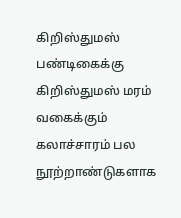கிறிஸ்துமஸ் பண்டிகைக்கு கிறிஸ்துமஸ் மரம் வகைக்கும் கலாச்சாரம் பல நூற்றாண்டுகளாக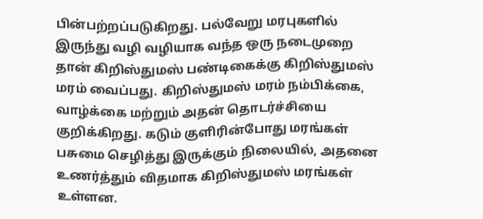பின்பற்றப்படுகிறது. பல்வேறு மரபுகளில் இருந்து வழி வழியாக வந்த ஒரு நடைமுறை தான் கிறிஸ்துமஸ் பண்டிகைக்கு கிறிஸ்துமஸ் மரம் வைப்பது. கிறிஸ்துமஸ் மரம் நம்பிக்கை, வாழ்க்கை மற்றும் அதன் தொடர்ச்சியை குறிக்கிறது. கடும் குளிரின்போது மரங்கள் பசுமை செழித்து இருக்கும் நிலையில், அதனை உணர்த்தும் விதமாக கிறிஸ்துமஸ் மரங்கள் உள்ளன.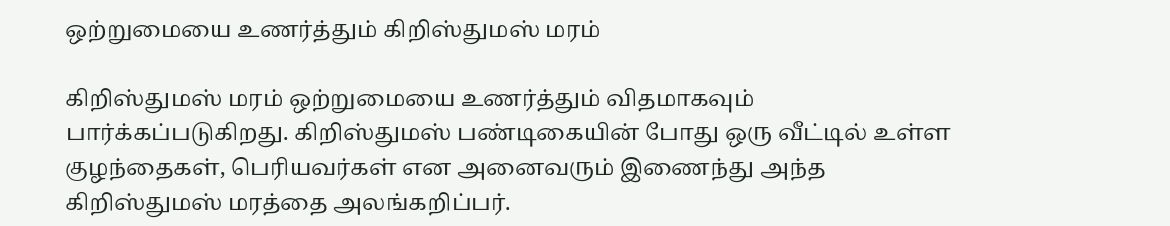ஒற்றுமையை உணர்த்தும் கிறிஸ்துமஸ் மரம்

கிறிஸ்துமஸ் மரம் ஒற்றுமையை உணர்த்தும் விதமாகவும் பார்க்கப்படுகிறது. கிறிஸ்துமஸ் பண்டிகையின் போது ஒரு வீட்டில் உள்ள குழந்தைகள், பெரியவர்கள் என அனைவரும் இணைந்து அந்த கிறிஸ்துமஸ் மரத்தை அலங்கறிப்பர்.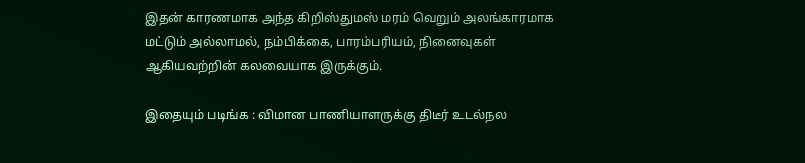இதன் காரணமாக அந்த கிறிஸ்துமஸ் மரம் வெறும் அலங்காரமாக மட்டும் அல்லாமல், நம்பிக்கை, பாரம்பரியம், நினைவுகள் ஆகியவற்றின் கலவையாக இருக்கும்.

இதையும் படிங்க : விமான பாணியாளருக்கு திடீர் உடல்நல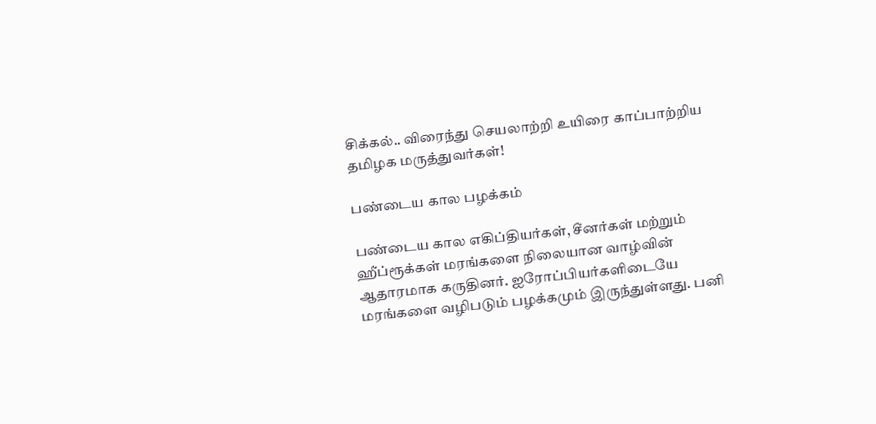சிக்கல்.. விரைந்து செயலாற்றி உயிரை காப்பாற்றிய தமிழக மருத்துவர்கள்!

பண்டைய கால பழக்கம்

பண்டைய கால எகிப்தியர்கள், சீனர்கள் மற்றும் ஹீப்ரூக்கள் மரங்களை நிலையான வாழ்வின் ஆதாரமாக கருதினர். ஐரோப்பியர்களிடையே மரங்களை வழிபடும் பழக்கமும் இருந்துள்ளது. பனி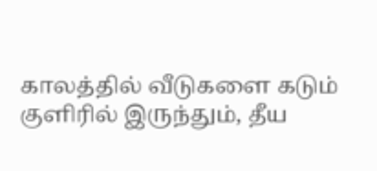காலத்தில் வீடுகளை கடும் குளிரில் இருந்தும், தீய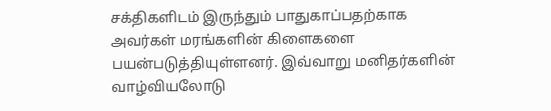சக்திகளிடம் இருந்தும் பாதுகாப்பதற்காக அவர்கள் மரங்களின் கிளைகளை பயன்படுத்தியுள்ளனர். இவ்வாறு மனிதர்களின் வாழ்வியலோடு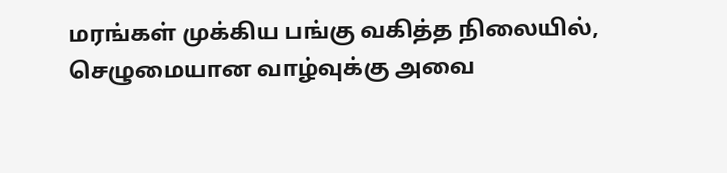மரங்கள் முக்கிய பங்கு வகித்த நிலையில், செழுமையான வாழ்வுக்கு அவை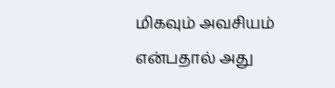மிகவும் அவசியம் என்பதால் அது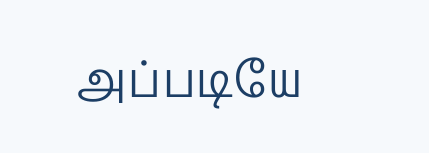அப்படியே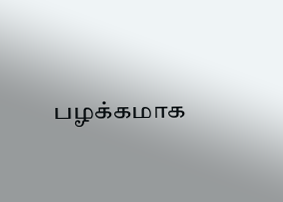பழக்கமாக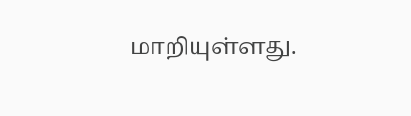மாறியுள்ளது.